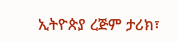ኢትዮጵያ ረጅም ታሪክ፣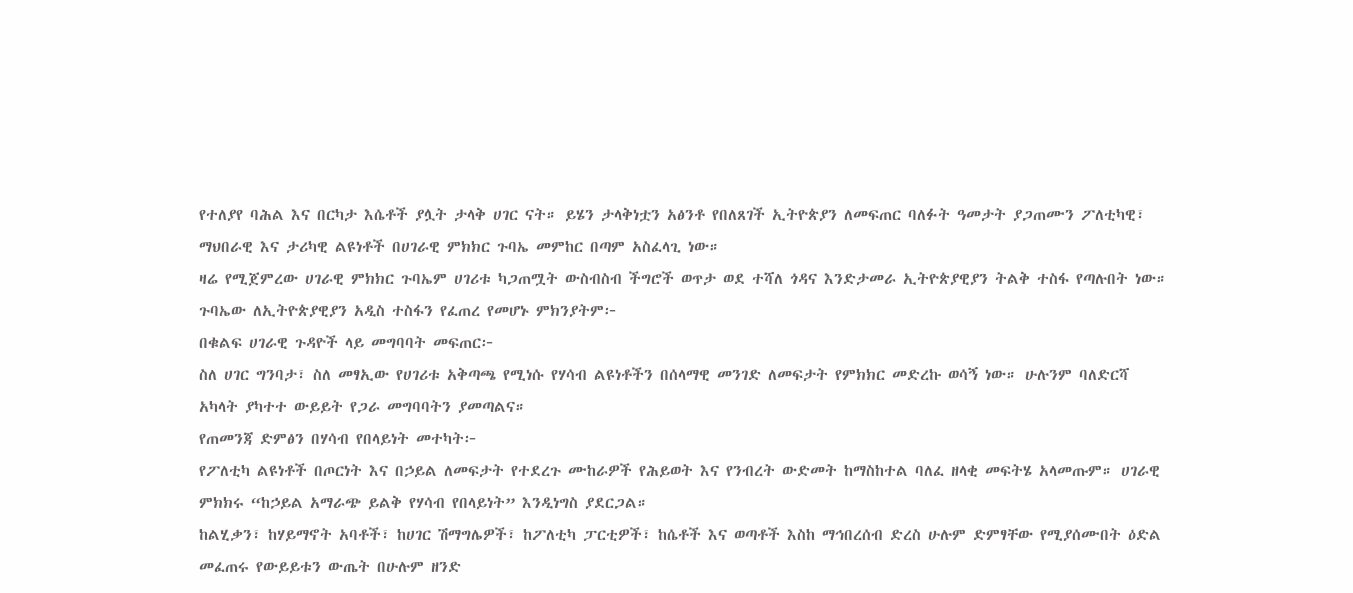የተለያየ ባሕል እና በርካታ እሴቶች ያሏት ታላቅ ሀገር ናት። ይሄን ታላቅነቷን አፅንቶ የበለጸገች ኢትዮጵያን ለመፍጠር ባለፉት ዓመታት ያጋጠሙን ፖለቲካዊ፣ ማህበራዊ እና ታሪካዊ ልዩነቶች በሀገራዊ ምክክር ጉባኤ መምከር በጣም አስፈላጊ ነው።
ዛሬ የሚጀምረው ሀገራዊ ምክክር ጉባኤም ሀገሪቱ ካጋጠሟት ውስብስብ ችግሮች ወጥታ ወደ ተሻለ ጎዳና እንድታመራ ኢትዮጵያዊያን ትልቅ ተስፋ የጣሉበት ነው።
ጉባኤው ለኢትዮጵያዊያን አዲስ ተስፋን የፈጠረ የመሆኑ ምክንያትም፦
በቁልፍ ሀገራዊ ጉዳዮች ላይ መግባባት መፍጠር፦
ስለ ሀገር ግንባታ፣ ስለ መፃኢው የሀገሪቱ አቅጣጫ የሚነሱ የሃሳብ ልዩነቶችን በሰላማዊ መንገድ ለመፍታት የምክክር መድረኩ ወሳኝ ነው። ሁሉንም ባለድርሻ አካላት ያካተተ ውይይት የጋራ መግባባትን ያመጣልና።
የጠመንጃ ድምፅን በሃሳብ የበላይነት መተካት፦
የፖለቲካ ልዩነቶች በጦርነት እና በኃይል ለመፍታት የተደረጉ ሙከራዎች የሕይወት እና የንብረት ውድመት ከማስከተል ባለፈ ዘላቂ መፍትሄ አላመጡም። ሀገራዊ ምክክሩ “ከኃይል አማራጭ ይልቅ የሃሳብ የበላይነት” እንዲነግስ ያደርጋል።
ከልሂቃን፣ ከሃይማኖት አባቶች፣ ከሀገር ሽማግሌዎች፣ ከፖለቲካ ፓርቲዎች፣ ከሴቶች እና ወጣቶች እስከ ማኅበረሰብ ድረስ ሁሉም ድምፃቸው የሚያሰሙበት ዕድል መፈጠሩ የውይይቱን ውጤት በሁሉም ዘንድ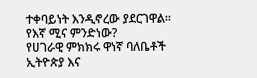ተቀባይነት እንዲኖረው ያደርገዋል።
የእኛ ሚና ምንድነው?
የሀገራዊ ምክክሩ ዋነኛ ባለቤቶች ኢትዮጵያ እና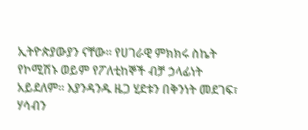ኢትዮጵያውያን ናቸው። የሀገራዊ ምክክሩ ስኬት የኮሚሽኑ ወይም የፖለቲከኞች ብቻ ኃላፊነት አይደለም። እያንዳንዱ ዜጋ ሂደቱን በቅንነት መደገፍ፣ ሃሳብን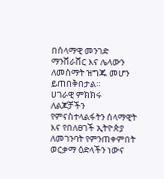በሰላማዊ መንገድ ማንሸራሸር እና ሌላውን ለመስማት ዝግጁ መሆን ይጠበቅበታል።
ሀገራዊ ምክክሩ ለልጆቻችን የምናስተላልፋትን ሰላማዊት እና የበለፀገች ኢትዮጵያ ለመገንባት የምንጠቀምበት ወርቃማ ዕድላችን ነውና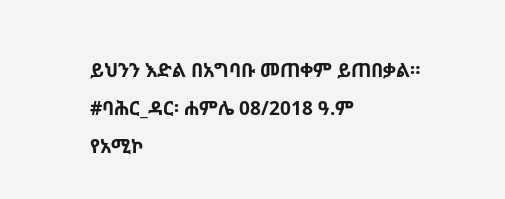ይህንን እድል በአግባቡ መጠቀም ይጠበቃል።
#ባሕር_ዳር፡ ሐምሌ 08/2018 ዓ.ም
የአሚኮ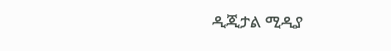ዲጂታል ሚዲያ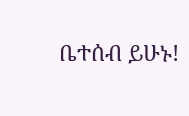ቤተሰብ ይሁኑ!